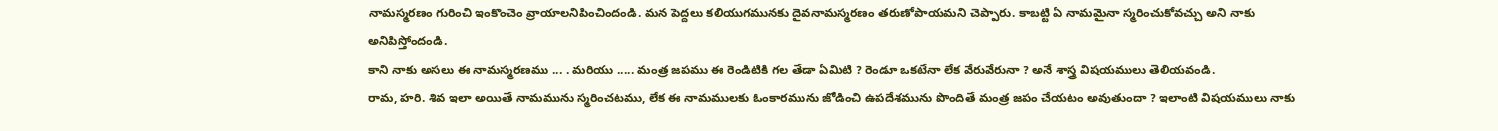నామస్మరణం గురించి ఇంకొంచెం వ్రాయాలనిపించిందండి. మన పెద్దలు కలియుగమునకు దైవనామస్మరణం తరుణోపాయమని చెప్పారు. కాబట్టి ఏ నామమైనా స్మరించుకోవచ్చు అని నాకు అనిపిస్తోందండి.
కాని నాకు అసలు ఈ నామస్మరణము ... . మరియు ..... మంత్ర జపము ఈ రెండిటికి గల తేడా ఏమిటి ? రెండూ ఒకటేనా లేక వేరువేరునా ? అనే శాస్త్ర విషయములు తెలియవండి.
రామ, హరి. శివ ఇలా అయితే నామమును స్మరించటము, లేక ఈ నామములకు ఓంకారమును జోడించి ఉపదేశమును పొందితే మంత్ర జపం చేయటం అవుతుందా ? ఇలాంటి విషయములు నాకు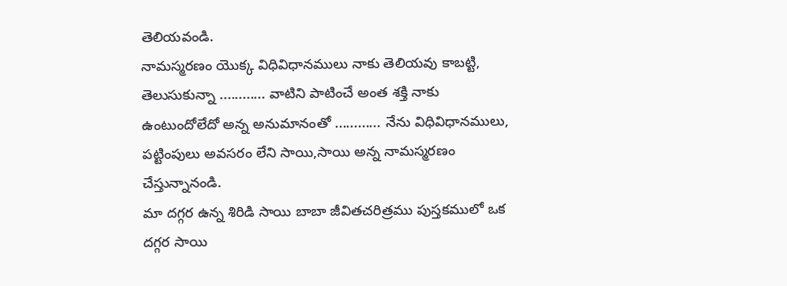తెలియవండి.
నామస్మరణం యొక్క విధివిధానములు నాకు తెలియవు కాబట్టి, తెలుసుకున్నా ............ వాటిని పాటించే అంత శక్తి నాకు ఉంటుందోలేదో అన్న అనుమానంతో ............ నేను విధివిధానములు, పట్టింపులు అవసరం లేని సాయి,సాయి అన్న నామస్మరణం చేస్తున్నానండి.
మా దగ్గర ఉన్న శిరిడి సాయి బాబా జీవితచరిత్రము పుస్తకములో ఒక దగ్గర సాయి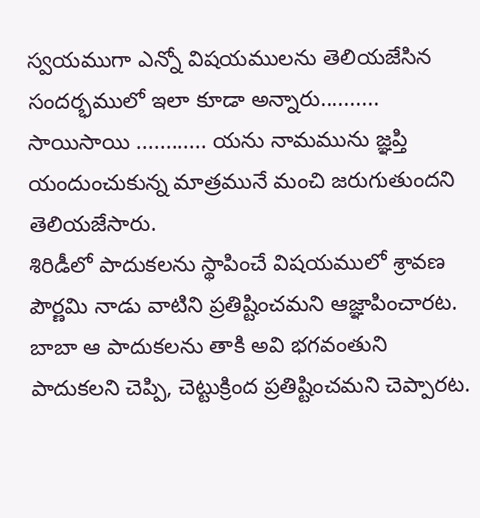స్వయముగా ఎన్నో విషయములను తెలియజేసిన సందర్భములో ఇలా కూడా అన్నారు.......... సాయిసాయి ............ యను నామమును జ్ఞప్తి యందుంచుకున్న మాత్రమునే మంచి జరుగుతుందని తెలియజేసారు.
శిరిడీలో పాదుకలను స్థాపించే విషయములో శ్రావణ పౌర్ణమి నాడు వాటిని ప్రతిష్టించమని ఆజ్ఞాపించారట. బాబా ఆ పాదుకలను తాకి అవి భగవంతుని పాదుకలని చెప్పి, చెట్టుక్రింద ప్రతిష్టించమని చెప్పారట.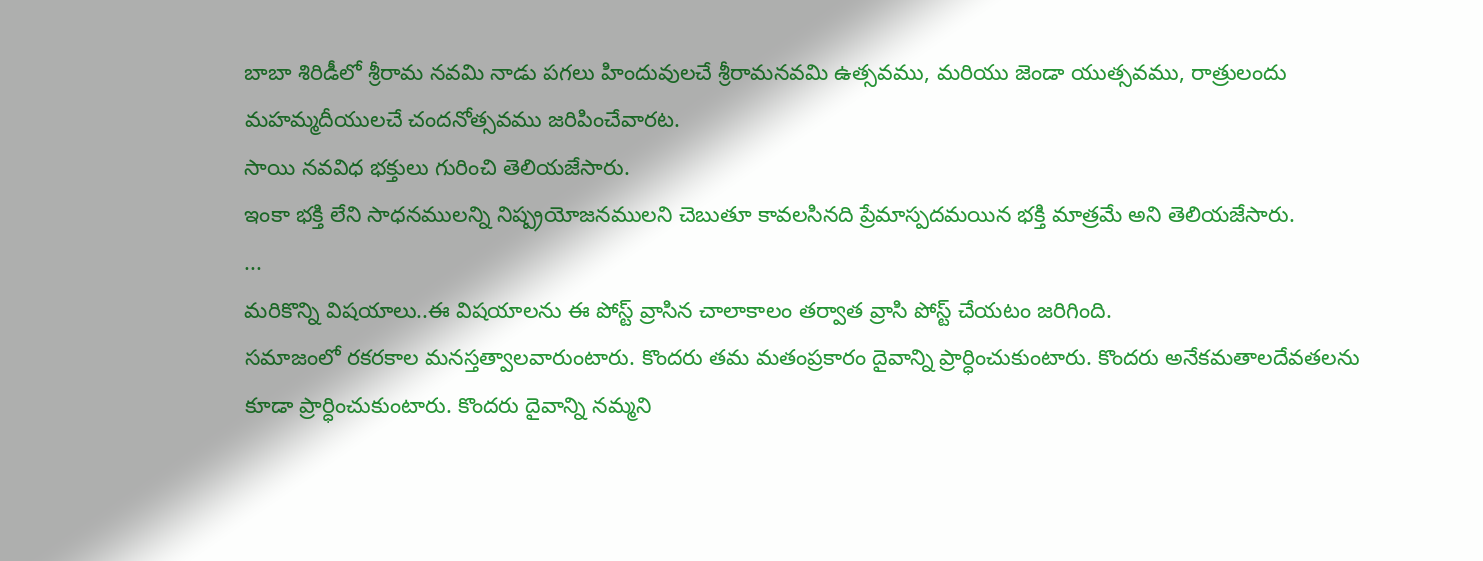బాబా శిరిడీలో శ్రీరామ నవమి నాడు పగలు హిందువులచే శ్రీరామనవమి ఉత్సవము, మరియు జెండా యుత్సవము, రాత్రులందు మహమ్మదీయులచే చందనోత్సవము జరిపించేవారట.
సాయి నవవిధ భక్తులు గురించి తెలియజేసారు.
ఇంకా భక్తి లేని సాధనములన్ని నిష్ప్రయోజనములని చెబుతూ కావలసినది ప్రేమాస్పదమయిన భక్తి మాత్రమే అని తెలియజేసారు.
...
మరికొన్ని విషయాలు..ఈ విషయాలను ఈ పోస్ట్ వ్రాసిన చాలాకాలం తర్వాత వ్రాసి పోస్ట్ చేయటం జరిగింది.
సమాజంలో రకరకాల మనస్తత్వాలవారుంటారు. కొందరు తమ మతంప్రకారం దైవాన్ని ప్రార్ధించుకుంటారు. కొందరు అనేకమతాలదేవతలను కూడా ప్రార్ధించుకుంటారు. కొందరు దైవాన్ని నమ్మని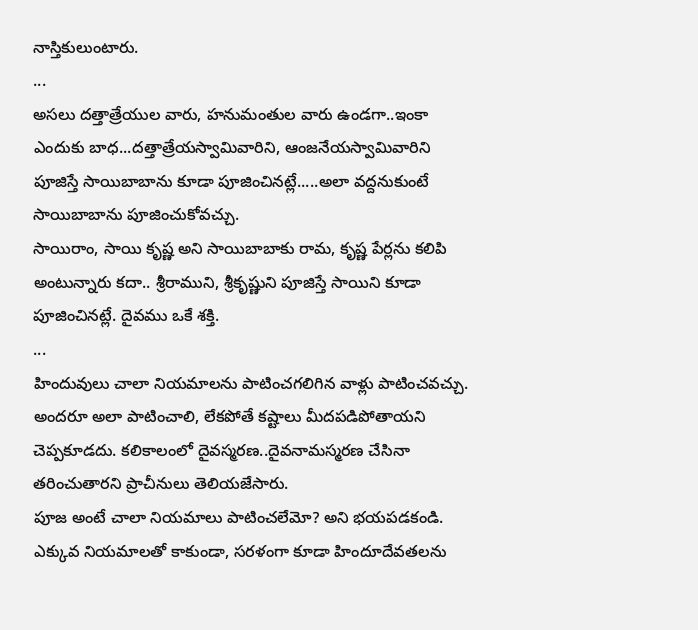నాస్తికులుంటారు.
...
అసలు దత్తాత్రేయుల వారు, హనుమంతుల వారు ఉండగా..ఇంకా ఎందుకు బాధ...దత్తాత్రేయస్వామివారిని, ఆంజనేయస్వామివారిని పూజిస్తే సాయిబాబాను కూడా పూజించినట్లే.....అలా వద్దనుకుంటే సాయిబాబాను పూజించుకోవచ్చు.
సాయిరాం, సాయి కృష్ణ అని సాయిబాబాకు రామ, కృష్ణ పేర్లను కలిపి అంటున్నారు కదా.. శ్రీరాముని, శ్రీకృష్ణుని పూజిస్తే సాయిని కూడా పూజించినట్లే. దైవము ఒకే శక్తి.
...
హిందువులు చాలా నియమాలను పాటించగలిగిన వాళ్లు పాటించవచ్చు. అందరూ అలా పాటించాలి, లేకపోతే కష్టాలు మీదపడిపోతాయని చెప్పకూడదు. కలికాలంలో దైవస్మరణ..దైవనామస్మరణ చేసినా తరించుతారని ప్రాచీనులు తెలియజేసారు.
పూజ అంటే చాలా నియమాలు పాటించలేమో? అని భయపడకండి. ఎక్కువ నియమాలతో కాకుండా, సరళంగా కూడా హిందూదేవతలను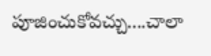పూజించుకోవచ్చు....చాలా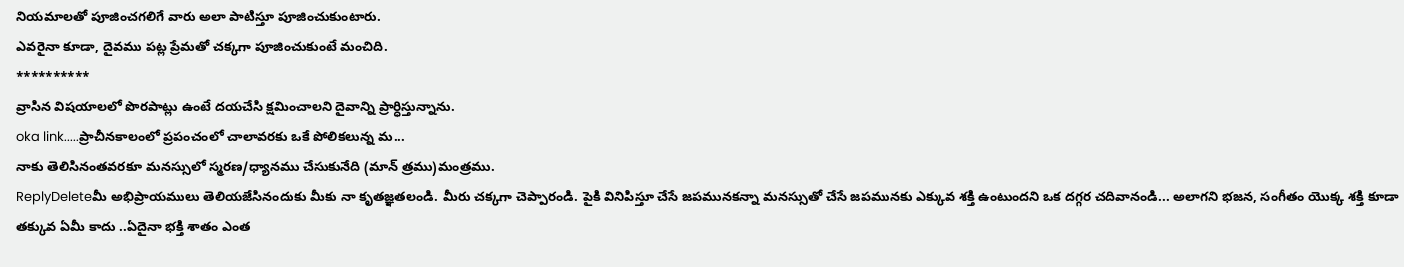నియమాలతో పూజించగలిగే వారు అలా పాటిస్తూ పూజించుకుంటారు.
ఎవరైనా కూడా, దైవము పట్ల ప్రేమతో చక్కగా పూజించుకుంటే మంచిది.
**********
వ్రాసిన విషయాలలో పొరపాట్లు ఉంటే దయచేసి క్షమించాలని దైవాన్ని ప్రార్ధిస్తున్నాను.
oka link.....ప్రాచీనకాలంలో ప్రపంచంలో చాలావరకు ఒకే పోలికలున్న మ...
నాకు తెలిసినంతవరకూ మనస్సులో స్మరణ/ధ్యానము చేసుకునేది (మాన్ త్రము)మంత్రము.
ReplyDeleteమీ అభిప్రాయములు తెలియజేసినందుకు మీకు నా కృతజ్ఞతలండి. మీరు చక్కగా చెప్పారండి. పైకి వినిపిస్తూ చేసే జపమునకన్నా మనస్సుతో చేసే జపమునకు ఎక్కువ శక్తి ఉంటుందని ఒక దగ్గర చదివానండి... అలాగని భజన, సంగీతం యొక్క శక్తి కూడా తక్కువ ఏమీ కాదు ..ఏదైనా భక్తి శాతం ఎంత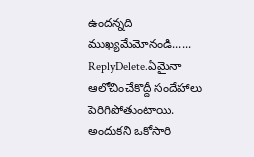ఉందన్నది ముఖ్యమేమోనండి......
ReplyDelete.ఏమైనా ఆలోచించేకొద్దీ సందేహాలు పెరిగిపోతుంటాయి. అందుకని ఒకోసారి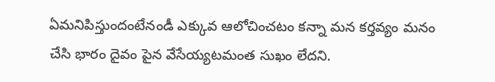ఏమనిపిస్తుందంటేనండీ ఎక్కువ ఆలోచించటం కన్నా మన కర్తవ్యం మనం చేసి భారం దైవం పైన వేసేయ్యటమంత సుఖం లేదని.